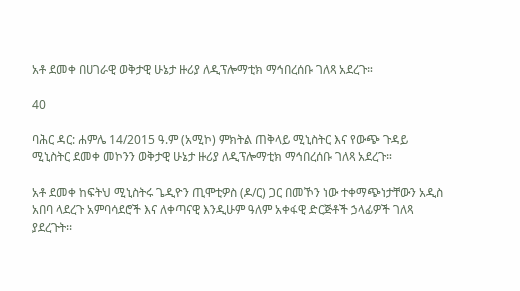አቶ ደመቀ በሀገራዊ ወቅታዊ ሁኔታ ዙሪያ ለዲፕሎማቲክ ማኅበረሰቡ ገለጻ አደረጉ።

40

ባሕር ዳር: ሐምሌ 14/2015 ዓ.ም (አሚኮ) ምክትል ጠቅላይ ሚኒስትር እና የውጭ ጉዳይ ሚኒስትር ደመቀ መኮንን ወቅታዊ ሁኔታ ዙሪያ ለዲፕሎማቲክ ማኅበረሰቡ ገለጻ አደረጉ።

አቶ ደመቀ ከፍትህ ሚኒስትሩ ጌዲዮን ጢሞቲዎስ (ዶ/ር) ጋር በመኾን ነው ተቀማጭነታቸውን አዲስ አበባ ላደረጉ አምባሳደሮች እና ለቀጣናዊ እንዲሁም ዓለም አቀፋዊ ድርጅቶች ኃላፊዎች ገለጻ ያደረጉት፡፡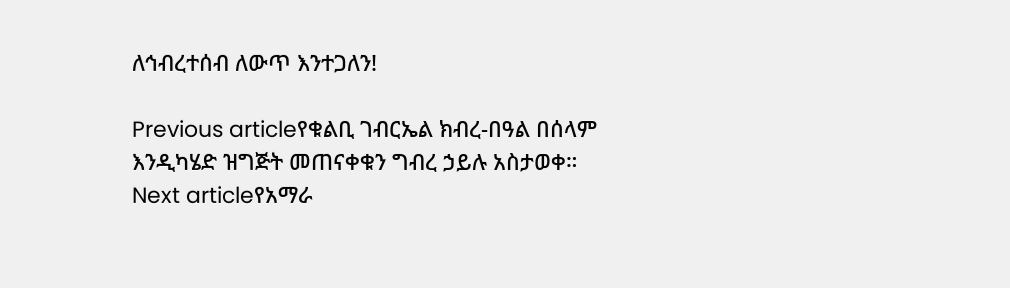ለኅብረተሰብ ለውጥ እንተጋለን!

Previous articleየቁልቢ ገብርኤል ክብረ-በዓል በሰላም እንዲካሄድ ዝግጅት መጠናቀቁን ግብረ ኃይሉ አስታወቀ።
Next articleየአማራ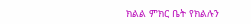ክልል ምክር ቤት የክልሉን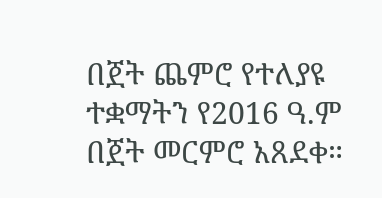በጀት ጨምሮ የተለያዩ ተቋማትን የ2016 ዓ.ም በጀት መርምሮ አጸደቀ።